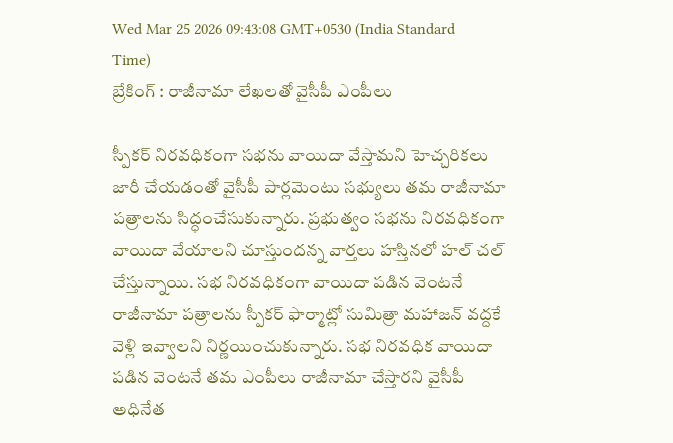Wed Mar 25 2026 09:43:08 GMT+0530 (India Standard Time)
బ్రేకింగ్ : రాజీనామా లేఖలతో వైసీపీ ఎంపీలు

స్పీకర్ నిరవధికంగా సభను వాయిదా వేస్తామని హెచ్చరికలు జారీ చేయడంతో వైసీపీ పార్లమెంటు సభ్యులు తమ రాజీనామా పత్రాలను సిద్ధంచేసుకున్నారు. ప్రభుత్వం సభను నిరవధికంగా వాయిదా వేయాలని చూస్తుందన్న వార్తలు హస్తినలో హల్ చల్ చేస్తున్నాయి. సభ నిరవధికంగా వాయిదా పడిన వెంటనే రాజీనామా పత్రాలను స్పీకర్ ఫార్మాట్లో సుమిత్రా మహాజన్ వద్దకే వెళ్లి ఇవ్వాలని నిర్ణయించుకున్నారు. సభ నిరవధిక వాయిదా పడిన వెంటనే తమ ఎంపీలు రాజీనామా చేస్తారని వైసీపీ అధినేత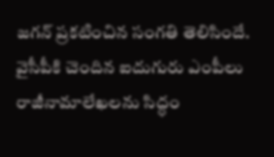జగన్ ప్రకటించిన సంగతి తెలిసిందే. వైసీపీకి చెందిన ఐదుగురు ఎంపీలు రాజీనామాలేఖలను సిద్ధం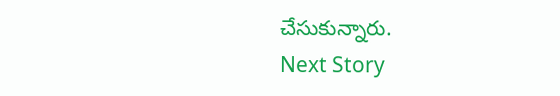చేసుకున్నారు.
Next Story